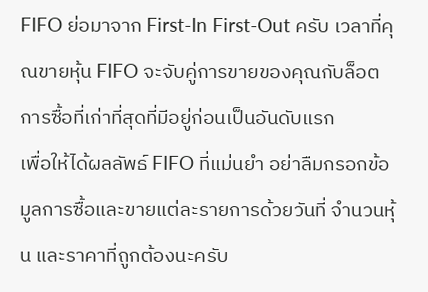FIFO ย่อมาจาก First-In First-Out ครับ เวลาที่คุณขายหุ้น FIFO จะจับคู่การขายของคุณกับล็อตการซื้อที่เก่าที่สุดที่มีอยู่ก่อนเป็นอันดับแรก
เพื่อให้ได้ผลลัพธ์ FIFO ที่แม่นยำ อย่าลืมกรอกข้อมูลการซื้อและขายแต่ละรายการด้วยวันที่ จำนวนหุ้น และราคาที่ถูกต้องนะครับ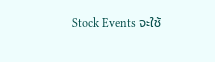Stock Events จะใช้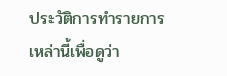ประวัติการทำรายการเหล่านี้เพื่อดูว่า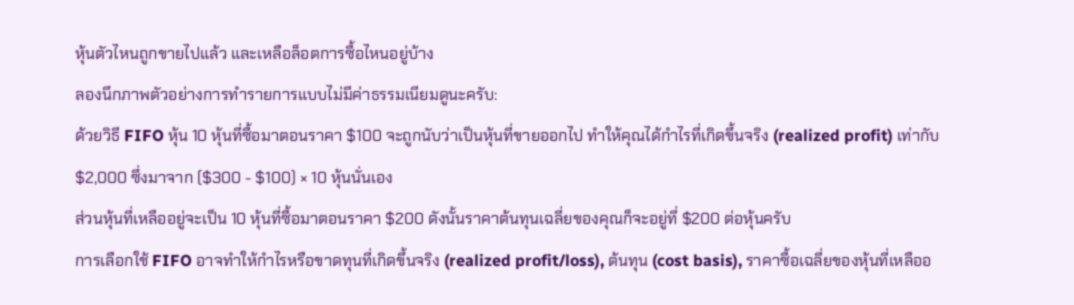หุ้นตัวไหนถูกขายไปแล้ว และเหลือล็อตการซื้อไหนอยู่บ้าง
ลองนึกภาพตัวอย่างการทำรายการแบบไม่มีค่าธรรมเนียมดูนะครับ:
ด้วยวิธี FIFO หุ้น 10 หุ้นที่ซื้อมาตอนราคา $100 จะถูกนับว่าเป็นหุ้นที่ขายออกไป ทำให้คุณได้กำไรที่เกิดขึ้นจริง (realized profit) เท่ากับ $2,000 ซึ่งมาจาก ($300 - $100) × 10 หุ้นนั่นเอง
ส่วนหุ้นที่เหลืออยู่จะเป็น 10 หุ้นที่ซื้อมาตอนราคา $200 ดังนั้นราคาต้นทุนเฉลี่ยของคุณก็จะอยู่ที่ $200 ต่อหุ้นครับ
การเลือกใช้ FIFO อาจทำให้กำไรหรือขาดทุนที่เกิดขึ้นจริง (realized profit/loss), ต้นทุน (cost basis), ราคาซื้อเฉลี่ยของหุ้นที่เหลืออ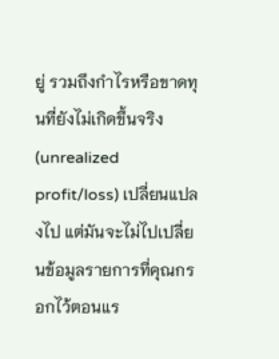ยู่ รวมถึงกำไรหรือขาดทุนที่ยังไม่เกิดขึ้นจริง (unrealized profit/loss) เปลี่ยนแปลงไป แต่มันจะไม่ไปเปลี่ยนข้อมูลรายการที่คุณกรอกไว้ตอนแร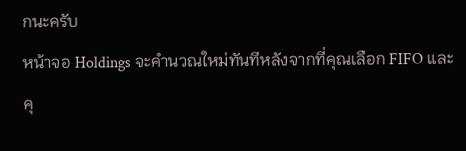กนะครับ
หน้าจอ Holdings จะคำนวณใหม่ทันทีหลังจากที่คุณเลือก FIFO และคุ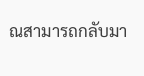ณสามารถกลับมา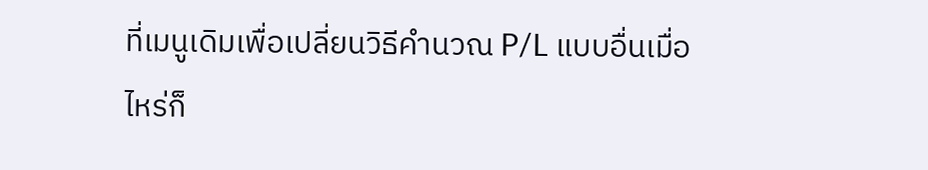ที่เมนูเดิมเพื่อเปลี่ยนวิธีคำนวณ P/L แบบอื่นเมื่อไหร่ก็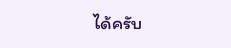ได้ครับ